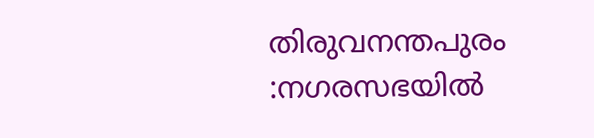തിരുവനന്തപുരം :നഗരസഭയിൽ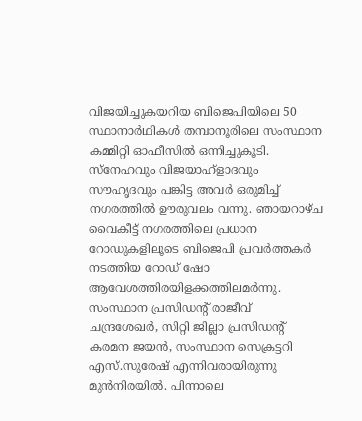വിജയിച്ചുകയറിയ ബിജെപിയിലെ 50 സ്ഥാനാർഥികൾ തമ്പാനൂരിലെ സംസ്ഥാന കമ്മിറ്റി ഓഫീസിൽ ഒന്നിച്ചുകൂടി. സ്നേഹവും വിജയാഹ്ളാദവും സൗഹൃദവും പങ്കിട്ട അവർ ഒരുമിച്ച് നഗരത്തിൽ ഊരുവലം വന്നു. ഞായറാഴ്ച വൈകീട്ട് നഗരത്തിലെ പ്രധാന റോഡുകളിലൂടെ ബിജെപി പ്രവർത്തകർ നടത്തിയ റോഡ് ഷോ ആവേശത്തിരയിളക്കത്തിലമർന്നു.
സംസ്ഥാന പ്രസിഡന്റ് രാജീവ് ചന്ദ്രശേഖർ, സിറ്റി ജില്ലാ പ്രസിഡന്റ് കരമന ജയൻ, സംസ്ഥാന സെക്രട്ടറി എസ്.സുരേഷ് എന്നിവരായിരുന്നു മുൻനിരയിൽ. പിന്നാലെ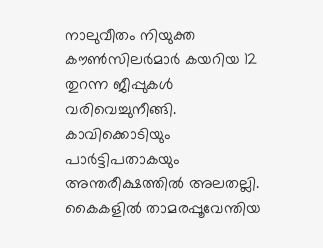നാലുവീതം നിയുക്ത കൗൺസിലർമാർ കയറിയ 12 തുറന്ന ജീപ്പുകൾ വരിവെച്ചുനീങ്ങി.
കാവിക്കൊടിയും പാർട്ടിപതാകയും അന്തരീക്ഷത്തിൽ അലതല്ലി. കൈകളിൽ താമരപ്പൂവേന്തിയ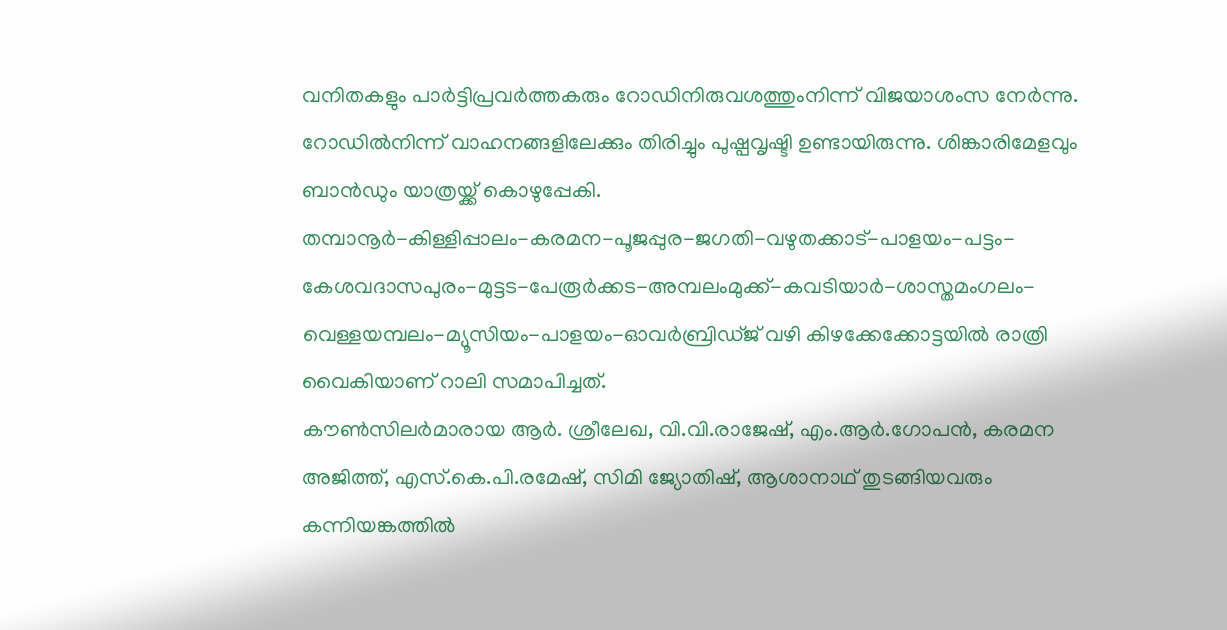വനിതകളും പാർട്ടിപ്രവർത്തകരും റോഡിനിരുവശത്തുംനിന്ന് വിജയാശംസ നേർന്നു. റോഡിൽനിന്ന് വാഹനങ്ങളിലേക്കും തിരിച്ചും പുഷ്പവൃഷ്ടി ഉണ്ടായിരുന്നു. ശിങ്കാരിമേളവും ബാൻഡും യാത്രയ്ക്ക് കൊഴുപ്പേകി.
തമ്പാനൂർ-കിള്ളിപ്പാലം-കരമന-പൂജപ്പുര-ജഗതി-വഴുതക്കാട്-പാളയം-പട്ടം-കേശവദാസപുരം-മുട്ടട-പേരൂർക്കട-അമ്പലംമുക്ക്-കവടിയാർ-ശാസ്തമംഗലം-വെള്ളയമ്പലം-മ്യൂസിയം-പാളയം-ഓവർബ്രിഡ്ജ് വഴി കിഴക്കേക്കോട്ടയിൽ രാത്രി വൈകിയാണ് റാലി സമാപിച്ചത്.
കൗൺസിലർമാരായ ആർ. ശ്രീലേഖ, വി.വി.രാജേഷ്, എം.ആർ.ഗോപൻ, കരമന അജിത്ത്, എസ്.കെ.പി.രമേഷ്, സിമി ജ്യോതിഷ്, ആശാനാഥ് തുടങ്ങിയവരും കന്നിയങ്കത്തിൽ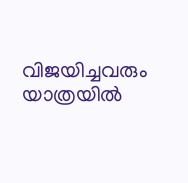വിജയിച്ചവരും യാത്രയിൽ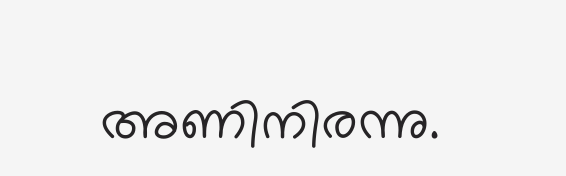അണിനിരന്നു.